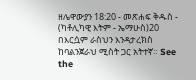ዘሌዋውያን 18:20 - መጽሐፍ ቅዱስ - (ካቶሊካዊ እትም - ኤማሁስ)20 በእርሷም ራስህን እንዳታረክስ ከባልንጀራህ ሚስት ጋር አትተኛ። See the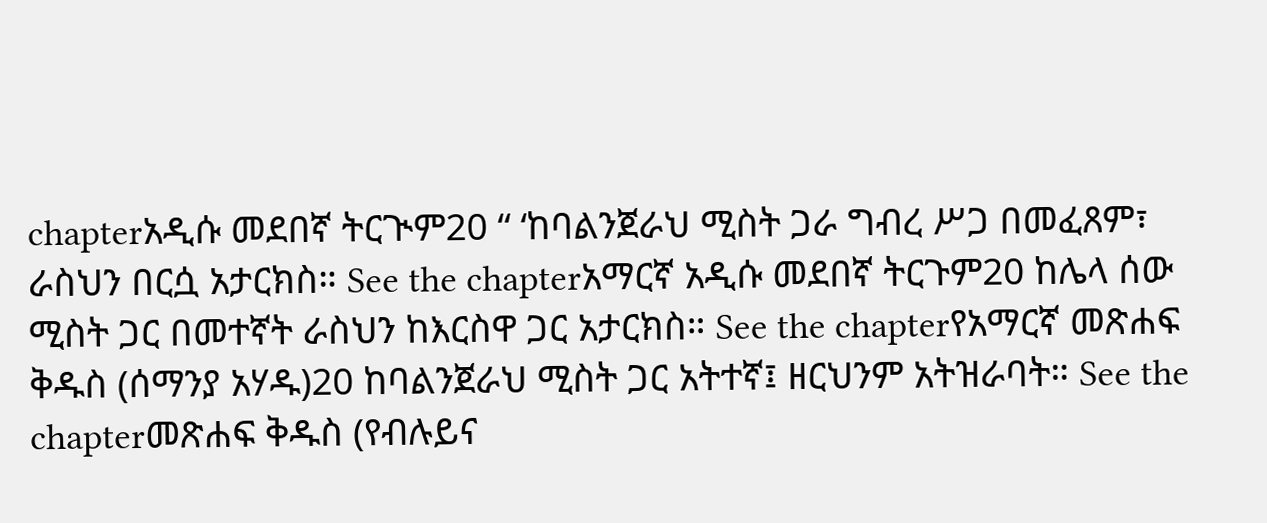chapterአዲሱ መደበኛ ትርጒም20 “ ‘ከባልንጀራህ ሚስት ጋራ ግብረ ሥጋ በመፈጸም፣ ራስህን በርሷ አታርክስ። See the chapterአማርኛ አዲሱ መደበኛ ትርጉም20 ከሌላ ሰው ሚስት ጋር በመተኛት ራስህን ከእርስዋ ጋር አታርክስ። See the chapterየአማርኛ መጽሐፍ ቅዱስ (ሰማንያ አሃዱ)20 ከባልንጀራህ ሚስት ጋር አትተኛ፤ ዘርህንም አትዝራባት። See the chapterመጽሐፍ ቅዱስ (የብሉይና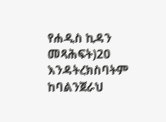የሐዲስ ኪዳን መጻሕፍት)20 እንዳትረክስባትም ከባልንጀራህ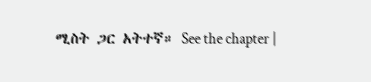ሚስት ጋር አትተኛ። See the chapter |